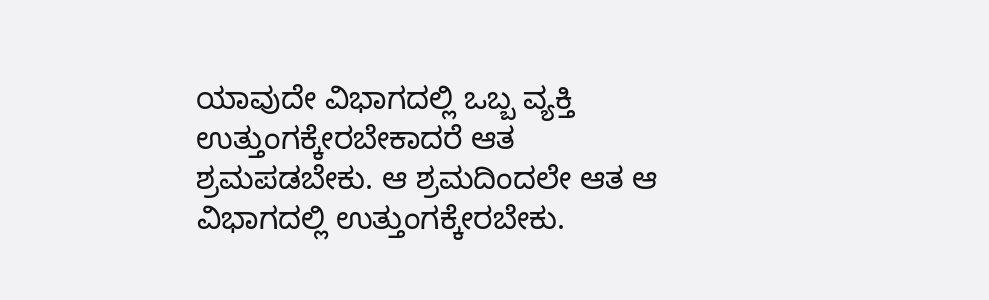ಯಾವುದೇ ವಿಭಾಗದಲ್ಲಿ ಒಬ್ಬ ವ್ಯಕ್ತಿ ಉತ್ತುಂಗಕ್ಕೇರಬೇಕಾದರೆ ಆತ ಶ್ರಮಪಡಬೇಕು. ಆ ಶ್ರಮದಿಂದಲೇ ಆತ ಆ ವಿಭಾಗದಲ್ಲಿ ಉತ್ತುಂಗಕ್ಕೇರಬೇಕು.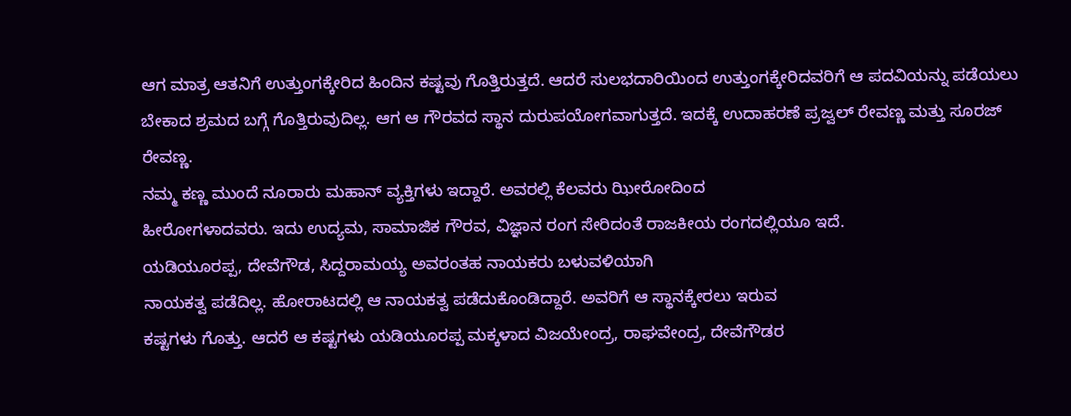ಆಗ ಮಾತ್ರ ಆತನಿಗೆ ಉತ್ತುಂಗಕ್ಕೇರಿದ ಹಿಂದಿನ ಕಷ್ಟವು ಗೊತ್ತಿರುತ್ತದೆ. ಆದರೆ ಸುಲಭದಾರಿಯಿಂದ ಉತ್ತುಂಗಕ್ಕೇರಿದವರಿಗೆ ಆ ಪದವಿಯನ್ನು ಪಡೆಯಲು ಬೇಕಾದ ಶ್ರಮದ ಬಗ್ಗೆ ಗೊತ್ತಿರುವುದಿಲ್ಲ. ಆಗ ಆ ಗೌರವದ ಸ್ಥಾನ ದುರುಪಯೋಗವಾಗುತ್ತದೆ. ಇದಕ್ಕೆ ಉದಾಹರಣೆ ಪ್ರಜ್ವಲ್ ರೇವಣ್ಣ ಮತ್ತು ಸೂರಜ್ ರೇವಣ್ಣ.
ನಮ್ಮ ಕಣ್ಣ ಮುಂದೆ ನೂರಾರು ಮಹಾನ್ ವ್ಯಕ್ತಿಗಳು ಇದ್ದಾರೆ. ಅವರಲ್ಲಿ ಕೆಲವರು ಝೀರೋದಿಂದ
ಹೀರೋಗಳಾದವರು. ಇದು ಉದ್ಯಮ, ಸಾಮಾಜಿಕ ಗೌರವ, ವಿಜ್ಞಾನ ರಂಗ ಸೇರಿದಂತೆ ರಾಜಕೀಯ ರಂಗದಲ್ಲಿಯೂ ಇದೆ.
ಯಡಿಯೂರಪ್ಪ, ದೇವೆಗೌಡ, ಸಿದ್ದರಾಮಯ್ಯ ಅವರಂತಹ ನಾಯಕರು ಬಳುವಳಿಯಾಗಿ
ನಾಯಕತ್ವ ಪಡೆದಿಲ್ಲ. ಹೋರಾಟದಲ್ಲಿ ಆ ನಾಯಕತ್ವ ಪಡೆದುಕೊಂಡಿದ್ದಾರೆ. ಅವರಿಗೆ ಆ ಸ್ಥಾನಕ್ಕೇರಲು ಇರುವ
ಕಷ್ಟಗಳು ಗೊತ್ತು. ಆದರೆ ಆ ಕಷ್ಟಗಳು ಯಡಿಯೂರಪ್ಪ ಮಕ್ಕಳಾದ ವಿಜಯೇಂದ್ರ, ರಾಘವೇಂದ್ರ, ದೇವೆಗೌಡರ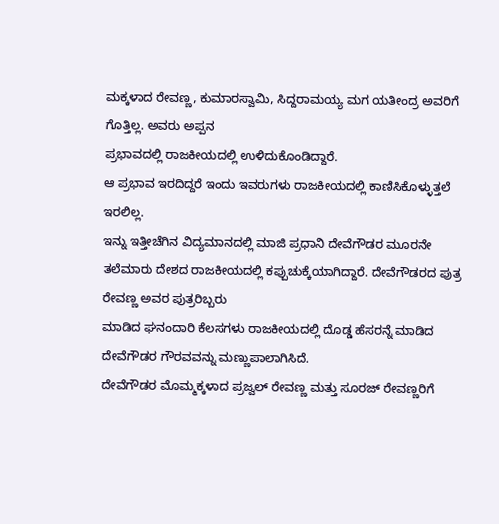ಮಕ್ಕಳಾದ ರೇವಣ್ಣ, ಕುಮಾರಸ್ವಾಮಿ, ಸಿದ್ದರಾಮಯ್ಯ ಮಗ ಯತೀಂದ್ರ ಅವರಿಗೆ ಗೊತ್ತಿಲ್ಲ. ಅವರು ಅಪ್ಪನ
ಪ್ರಭಾವದಲ್ಲಿ ರಾಜಕೀಯದಲ್ಲಿ ಉಳಿದುಕೊಂಡಿದ್ದಾರೆ.
ಆ ಪ್ರಭಾವ ಇರದಿದ್ದರೆ ಇಂದು ಇವರುಗಳು ರಾಜಕೀಯದಲ್ಲಿ ಕಾಣಿಸಿಕೊಳ್ಳುತ್ತಲೆ ಇರಲಿಲ್ಲ.
ಇನ್ನು ಇತ್ತೀಚೆಗಿನ ವಿದ್ಯಮಾನದಲ್ಲಿ ಮಾಜಿ ಪ್ರಧಾನಿ ದೇವೆಗೌಡರ ಮೂರನೇ
ತಲೆಮಾರು ದೇಶದ ರಾಜಕೀಯದಲ್ಲಿ ಕಪ್ಪುಚುಕ್ಕೆಯಾಗಿದ್ದಾರೆ. ದೇವೆಗೌಡರದ ಪುತ್ರ ರೇವಣ್ಣ ಅವರ ಪುತ್ರರಿಬ್ಬರು
ಮಾಡಿದ ಘನಂದಾರಿ ಕೆಲಸಗಳು ರಾಜಕೀಯದಲ್ಲಿ ದೊಡ್ಡ ಹೆಸರನ್ನೆ ಮಾಡಿದ ದೇವೆಗೌಡರ ಗೌರವವನ್ನು ಮಣ್ಣುಪಾಲಾಗಿಸಿದೆ.
ದೇವೆಗೌಡರ ಮೊಮ್ಮಕ್ಕಳಾದ ಪ್ರಜ್ವಲ್ ರೇವಣ್ಣ ಮತ್ತು ಸೂರಜ್ ರೇವಣ್ಣರಿಗೆ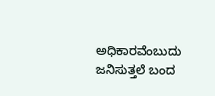ಅಧಿಕಾರವೆಂಬುದು ಜನಿಸುತ್ತಲೆ ಬಂದ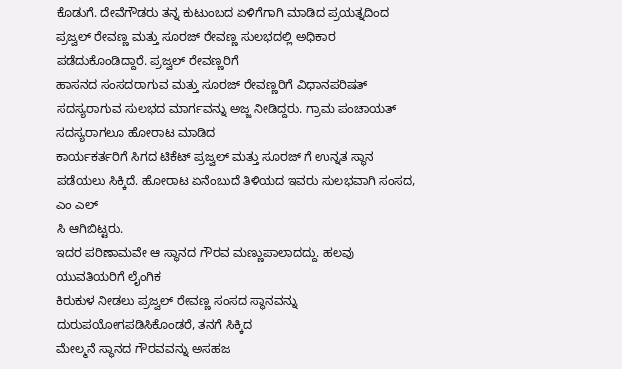ಕೊಡುಗೆ. ದೇವೆಗೌಡರು ತನ್ನ ಕುಟುಂಬದ ಏಳಿಗೆಗಾಗಿ ಮಾಡಿದ ಪ್ರಯತ್ನದಿಂದ
ಪ್ರಜ್ವಲ್ ರೇವಣ್ಣ ಮತ್ತು ಸೂರಜ್ ರೇವಣ್ಣ ಸುಲಭದಲ್ಲಿ ಅಧಿಕಾರ ಪಡೆದುಕೊಂಡಿದ್ದಾರೆ. ಪ್ರಜ್ವಲ್ ರೇವಣ್ಣರಿಗೆ
ಹಾಸನದ ಸಂಸದರಾಗುವ ಮತ್ತು ಸೂರಜ್ ರೇವಣ್ಣರಿಗೆ ವಿಧಾನಪರಿಷತ್
ಸದಸ್ಯರಾಗುವ ಸುಲಭದ ಮಾರ್ಗವನ್ನು ಅಜ್ಜ ನೀಡಿದ್ದರು. ಗ್ರಾಮ ಪಂಚಾಯತ್ ಸದಸ್ಯರಾಗಲೂ ಹೋರಾಟ ಮಾಡಿದ
ಕಾರ್ಯಕರ್ತರಿಗೆ ಸಿಗದ ಟಿಕೆಟ್ ಪ್ರಜ್ವಲ್ ಮತ್ತು ಸೂರಜ್ ಗೆ ಉನ್ನತ ಸ್ಥಾನ ಪಡೆಯಲು ಸಿಕ್ಕಿದೆ. ಹೋರಾಟ ಏನೆಂಬುದೆ ತಿಳಿಯದ ಇವರು ಸುಲಭವಾಗಿ ಸಂಸದ, ಎಂ ಎಲ್
ಸಿ ಆಗಿಬಿಟ್ಟರು.
ಇದರ ಪರಿಣಾಮವೇ ಆ ಸ್ಥಾನದ ಗೌರವ ಮಣ್ಣುಪಾಲಾದದ್ದು. ಹಲವು ಯುವತಿಯರಿಗೆ ಲೈಂಗಿಕ
ಕಿರುಕುಳ ನೀಡಲು ಪ್ರಜ್ವಲ್ ರೇವಣ್ಣ ಸಂಸದ ಸ್ಥಾನವನ್ನು ದುರುಪಯೋಗಪಡಿಸಿಕೊಂಡರೆ, ತನಗೆ ಸಿಕ್ಕಿದ
ಮೇಲ್ಮನೆ ಸ್ಥಾನದ ಗೌರವವನ್ನು ಅಸಹಜ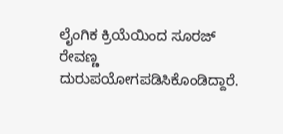ಲೈಂಗಿಕ ಕ್ರಿಯೆಯಿಂದ ಸೂರಜ್ ರೇವಣ್ಣ ದುರುಪಯೋಗಪಡಿಸಿಕೊಂಡಿದ್ದಾರೆ.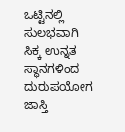ಒಟ್ಟಿನಲ್ಲಿ ಸುಲಭವಾಗಿ ಸಿಕ್ಕ ಉನ್ನತ ಸ್ಥಾನಗಳಿಂದ ದುರುಪಯೋಗ
ಜಾಸ್ತಿ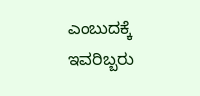ಎಂಬುದಕ್ಕೆ ಇವರಿಬ್ಬರು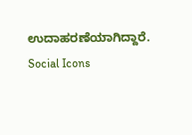ಉದಾಹರಣೆಯಾಗಿದ್ದಾರೆ.
Social Icons